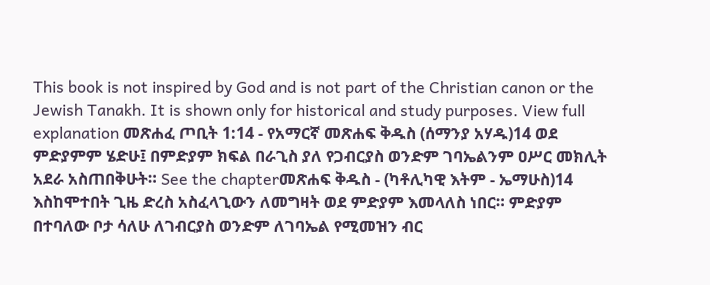This book is not inspired by God and is not part of the Christian canon or the Jewish Tanakh. It is shown only for historical and study purposes. View full explanation መጽሐፈ ጦቢት 1:14 - የአማርኛ መጽሐፍ ቅዱስ (ሰማንያ አሃዱ)14 ወደ ምድያምም ሄድሁ፤ በምድያም ክፍል በራጊስ ያለ የጋብርያስ ወንድም ገባኤልንም ዐሥር መክሊት አደራ አስጠበቅሁት። See the chapterመጽሐፍ ቅዱስ - (ካቶሊካዊ እትም - ኤማሁስ)14 እስከሞተበት ጊዜ ድረስ አስፈላጊውን ለመግዛት ወደ ምድያም እመላለስ ነበር። ምድያም በተባለው ቦታ ሳለሁ ለገብርያስ ወንድም ለገባኤል የሚመዝን ብር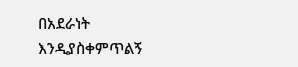በአደራነት እንዲያስቀምጥልኝ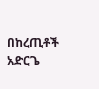በከረጢቶች አድርጌ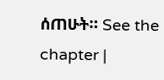ሰጠሁት። See the chapter |